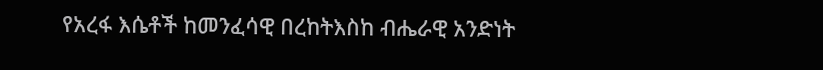የአረፋ እሴቶች ከመንፈሳዊ በረከትእስከ ብሔራዊ አንድነት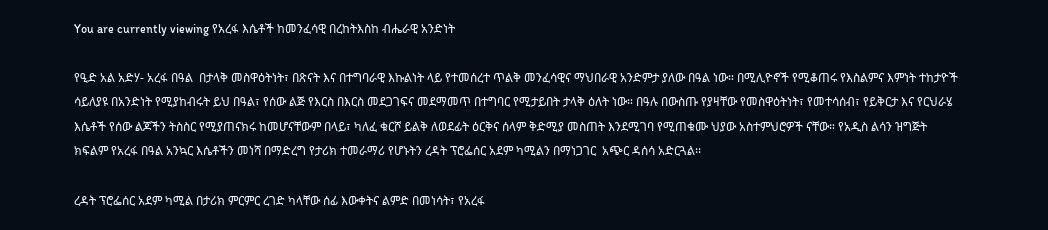You are currently viewing የአረፋ እሴቶች ከመንፈሳዊ በረከትእስከ ብሔራዊ አንድነት

የዒድ አል አድሃ- አረፋ በዓል  በታላቅ መስዋዕትነት፣ በጽናት እና በተግባራዊ እኩልነት ላይ የተመሰረተ ጥልቅ መንፈሳዊና ማህበራዊ አንድምታ ያለው በዓል ነው። በሚሊዮኖች የሚቆጠሩ የእስልምና እምነት ተከታዮች ሳይለያዩ በአንድነት የሚያከብሩት ይህ በዓል፣ የሰው ልጅ የእርስ በእርስ መደጋገፍና መደማመጥ በተግባር የሚታይበት ታላቅ ዕለት ነው። በዓሉ በውስጡ የያዛቸው የመስዋዕትነት፣ የመተሳሰብ፣ የይቅርታ እና የርህራሄ እሴቶች የሰው ልጆችን ትስስር የሚያጠናክሩ ከመሆናቸውም በላይ፣ ካለፈ ቁርሾ ይልቅ ለወደፊት ዕርቅና ሰላም ቅድሚያ መስጠት እንደሚገባ የሚጠቁሙ ህያው አስተምህሮዎች ናቸው። የአዲስ ልሳን ዝግጅት ክፍልም የአረፋ በዓል አንኳር እሴቶችን መነሻ በማድረግ የታሪክ ተመራማሪ የሆኑትን ረዳት ፕሮፌሰር አደም ካሚልን በማነጋገር  አጭር ዳሰሳ አድርጓል፡፡

ረዳት ፕሮፌሰር አደም ካሚል በታሪክ ምርምር ረገድ ካላቸው ሰፊ እውቀትና ልምድ በመነሳት፣ የአረፋ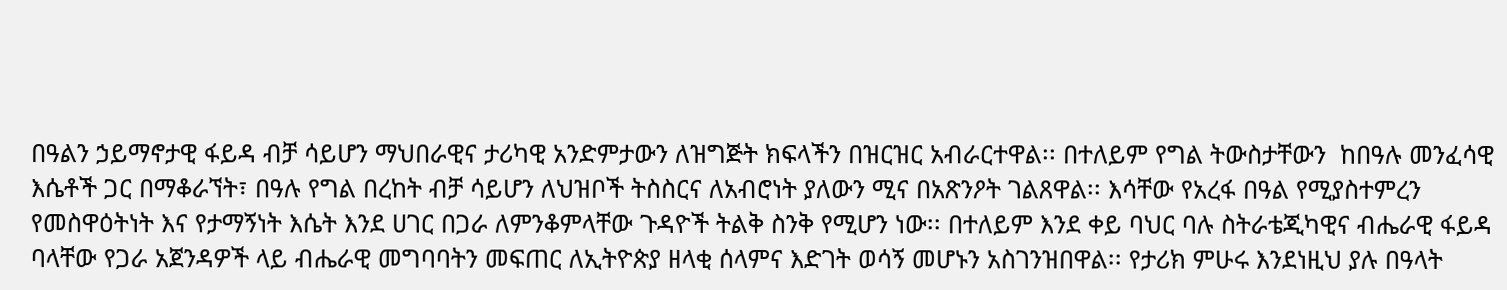በዓልን ኃይማኖታዊ ፋይዳ ብቻ ሳይሆን ማህበራዊና ታሪካዊ አንድምታውን ለዝግጅት ክፍላችን በዝርዝር አብራርተዋል፡፡ በተለይም የግል ትውስታቸውን  ከበዓሉ መንፈሳዊ እሴቶች ጋር በማቆራኘት፣ በዓሉ የግል በረከት ብቻ ሳይሆን ለህዝቦች ትስስርና ለአብሮነት ያለውን ሚና በአጽንዖት ገልጸዋል፡፡ እሳቸው የአረፋ በዓል የሚያስተምረን የመስዋዕትነት እና የታማኝነት እሴት እንደ ሀገር በጋራ ለምንቆምላቸው ጉዳዮች ትልቅ ስንቅ የሚሆን ነው፡፡ በተለይም እንደ ቀይ ባህር ባሉ ስትራቴጂካዊና ብሔራዊ ፋይዳ ባላቸው የጋራ አጀንዳዎች ላይ ብሔራዊ መግባባትን መፍጠር ለኢትዮጵያ ዘላቂ ሰላምና እድገት ወሳኝ መሆኑን አስገንዝበዋል፡፡ የታሪክ ምሁሩ እንደነዚህ ያሉ በዓላት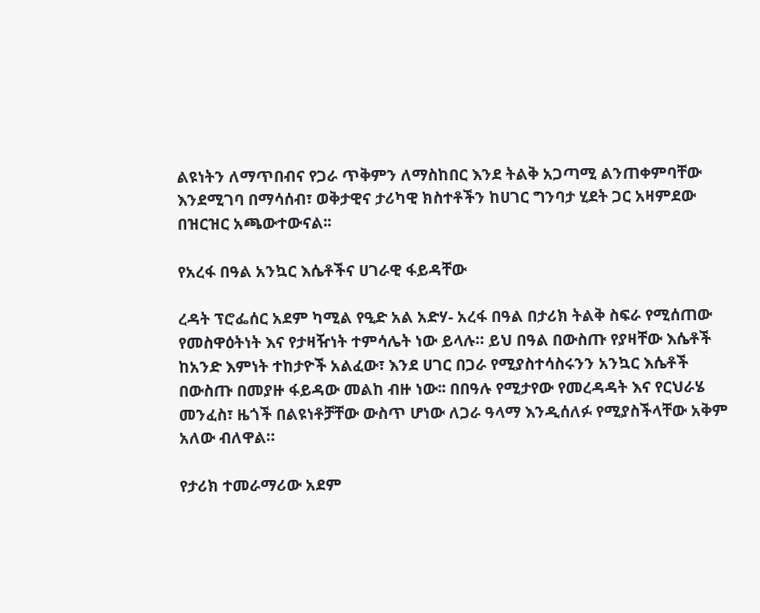ልዩነትን ለማጥበብና የጋራ ጥቅምን ለማስከበር እንደ ትልቅ አጋጣሚ ልንጠቀምባቸው እንደሚገባ በማሳሰብ፣ ወቅታዊና ታሪካዊ ክስተቶችን ከሀገር ግንባታ ሂደት ጋር አዛምደው በዝርዝር አጫውተውናል፡፡

የአረፋ በዓል አንኳር እሴቶችና ሀገራዊ ፋይዳቸው

ረዳት ፕሮፌሰር አደም ካሚል የዒድ አል አድሃ- አረፋ በዓል በታሪክ ትልቅ ስፍራ የሚሰጠው የመስዋዕትነት እና የታዛዥነት ተምሳሌት ነው ይላሉ። ይህ በዓል በውስጡ የያዛቸው እሴቶች ከአንድ እምነት ተከታዮች አልፈው፣ እንደ ሀገር በጋራ የሚያስተሳስሩንን አንኳር እሴቶች በውስጡ በመያዙ ፋይዳው መልከ ብዙ ነው፡፡ በበዓሉ የሚታየው የመረዳዳት እና የርህራሄ መንፈስ፣ ዜጎች በልዩነቶቻቸው ውስጥ ሆነው ለጋራ ዓላማ እንዲሰለፉ የሚያስችላቸው አቅም አለው ብለዋል።

የታሪክ ተመራማሪው አደም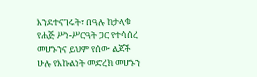እንደተናገሩት፣ በዓሉ ከታላቁ የሐጅ ሥነ-ሥርዓት ጋር የተሳሰረ መሆኑንና ይህም የሰው ልጆች ሁሉ የእኩልነት መድረክ መሆኑን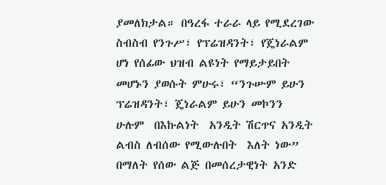ያመለክታል። በዓረፋ ተራራ ላይ የሚደረገው ስብስብ የንጉሥ፣ የፕሬዝዳንት፣ የጄነራልም ሆነ የሰፊው ህዝብ ልዩነት የማይታይበት መሆኑን ያወሱት ምሁሩ፣ “ንጉሡም ይሁን ፕሬዝዳንት፣ ጄነራልም ይሁን መኮንን ሁሉም  በእኩልነት  አንዲት ሽርጥና አንዲት  ልብስ ለብሰው የሚውሉበት  እለት ነው” በማለት የሰው ልጅ በመሰረታዊነት አንድ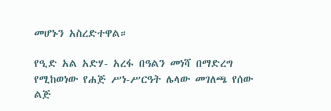መሆኑን አስረድተዋል።

የዒድ አል አድሃ- አረፋ በዓልን መነሻ በማድረግ የሚከወነው የሐጅ ሥነ-ሥርዓት ሌላው መገለጫ የሰው ልጅ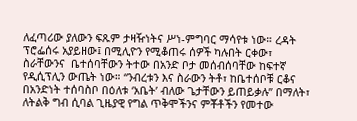ለፈጣሪው ያለውን ፍጹም ታዛዥነትና ሥነ-ምግባር ማሳየቱ ነው። ረዳት ፕሮፌሰሩ አያይዘው፤ በሚሊዮን የሚቆጠሩ ሰዎች ካሉበት ርቀው፣ ስራቸውንና  ቤተሰባቸውን ትተው በአንድ ቦታ መሰብሰባቸው ከፍተኛ የዲሲፕሊን ውጤት ነው። “ንብረቱን እና ስራውን ትቶ፣ ከቤተሰቦቹ ርቆና በአንድነት ተሰባስቦ በዕለቱ ‘አቤት’ ብለው ጌታቸውን ይጠይቃሉ” በማለት፣ ለትልቅ ግብ ሲባል ጊዜያዊ የግል ጥቅሞችንና ምቾቶችን የመተው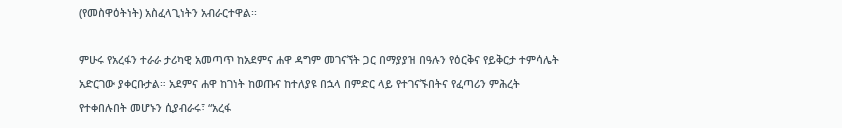(የመስዋዕትነት) አስፈላጊነትን አብራርተዋል፡፡

ምሁሩ የአረፋን ተራራ ታሪካዊ አመጣጥ ከአደምና ሐዋ ዳግም መገናኘት ጋር በማያያዝ በዓሉን የዕርቅና የይቅርታ ተምሳሌት አድርገው ያቀርቡታል። አደምና ሐዋ ከገነት ከወጡና ከተለያዩ በኋላ በምድር ላይ የተገናኙበትና የፈጣሪን ምሕረት የተቀበሉበት መሆኑን ሲያብራሩ፣ “አረፋ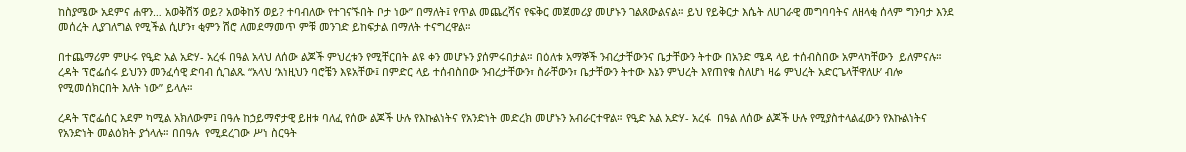ከስያሜው አደምና ሐዋን… አወቅሽኝ ወይ? አወቅከኝ ወይ? ተባብለው የተገናኙበት ቦታ ነው” በማለት፤ የጥል መጨረሻና የፍቅር መጀመሪያ መሆኑን ገልጸውልናል። ይህ የይቅርታ እሴት ለሀገራዊ መግባባትና ለዘላቂ ሰላም ግንባታ እንደ መሰረት ሊያገለግል የሚችል ሲሆን፣ ቂምን ሽሮ ለመደማመጥ ምቹ መንገድ ይከፍታል በማለት ተናግረዋል።

በተጨማሪም ምሁሩ የዒድ አል አድሃ- አረፋ በዓል አላህ ለሰው ልጆች ምህረቱን የሚቸርበት ልዩ ቀን መሆኑን ያሰምሩበታል። በዕለቱ አማኞች ንብረታቸውንና ቤታቸውን ትተው በአንድ ሜዳ ላይ ተሰብስበው አምላካቸውን  ይለምናሉ። ረዳት ፕሮፌሰሩ ይህንን መንፈሳዊ ድባብ ሲገልጹ “አላህ ‘እነዚህን ባሮቼን እዩአቸው፤ በምድር ላይ ተሰብስበው ንብረታቸውን፣ ስራቸውን፣ ቤታቸውን ትተው እኔን ምህረት እየጠየቁ ስለሆነ ዛሬ ምህረት አድርጌላቸዋለሁ’ ብሎ የሚመሰክርበት እለት ነው” ይላሉ።

ረዳት ፕሮፌሰር አደም ካሚል አክለውም፤ በዓሉ ከኃይማኖታዊ ይዘቱ ባለፈ የሰው ልጆች ሁሉ የእኩልነትና የአንድነት መድረክ መሆኑን አብራርተዋል። የዒድ አል አድሃ- አረፋ  በዓል ለሰው ልጆች ሁሉ የሚያስተላልፈውን የእኩልነትና የአንድነት መልዕክት ያጎላሉ። በበዓሉ  የሚደረገው ሥነ ስርዓት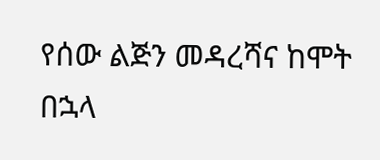የሰው ልጅን መዳረሻና ከሞት በኋላ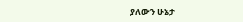ያለውን ሁኔታ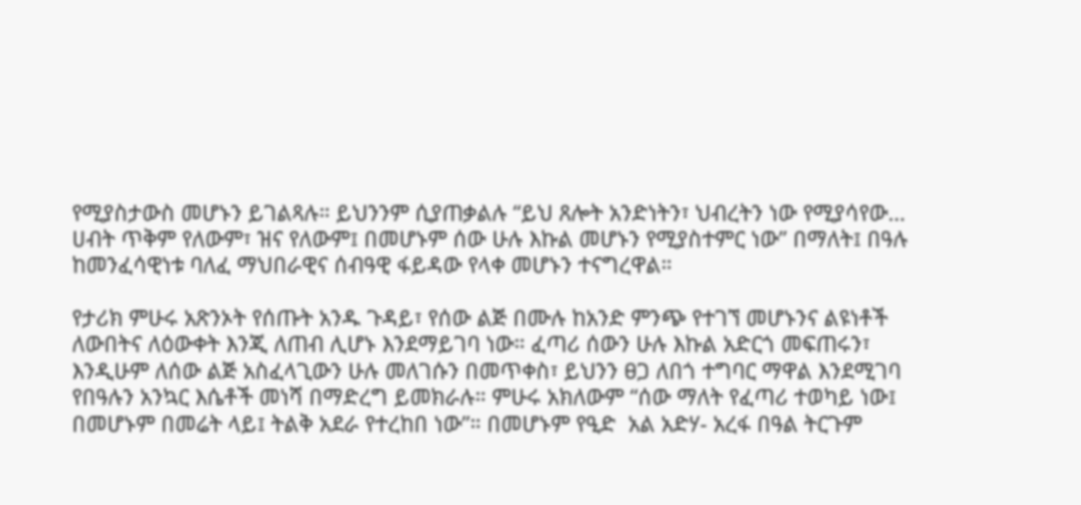የሚያስታውስ መሆኑን ይገልጻሉ። ይህንንም ሲያጠቃልሉ “ይህ ጸሎት አንድነትን፣ ህብረትን ነው የሚያሳየው… ሀብት ጥቅም የለውም፣ ዝና የለውም፤ በመሆኑም ሰው ሁሉ እኩል መሆኑን የሚያስተምር ነው” በማለት፤ በዓሉ ከመንፈሳዊነቱ ባለፈ ማህበራዊና ሰብዓዊ ፋይዳው የላቀ መሆኑን ተናግረዋል።

የታሪክ ምሁሩ አጽንኦት የሰጡት አንዱ ጉዳይ፣ የሰው ልጅ በሙሉ ከአንድ ምንጭ የተገኘ መሆኑንና ልዩነቶች ለውበትና ለዕውቀት እንጂ ለጠብ ሊሆኑ እንደማይገባ ነው። ፈጣሪ ሰውን ሁሉ እኩል አድርጎ መፍጠሩን፣ እንዲሁም ለሰው ልጅ አስፈላጊውን ሁሉ መለገሱን በመጥቀስ፣ ይህንን ፀጋ ለበጎ ተግባር ማዋል እንደሚገባ የበዓሉን አንኳር እሴቶች መነሻ በማድረግ ይመክራሉ። ምሁሩ አክለውም “ሰው ማለት የፈጣሪ ተወካይ ነው፤ በመሆኑም በመሬት ላይ፤ ትልቅ አደራ የተረከበ ነው”። በመሆኑም የዒድ  አል አድሃ- አረፋ በዓል ትርጉም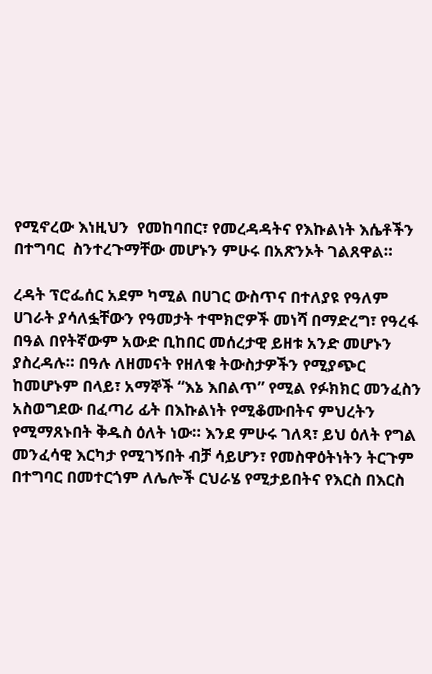የሚኖረው እነዚህን  የመከባበር፣ የመረዳዳትና የእኩልነት እሴቶችን በተግባር  ስንተረጉማቸው መሆኑን ምሁሩ በአጽንኦት ገልጸዋል።

ረዳት ፕሮፌሰር አደም ካሚል በሀገር ውስጥና በተለያዩ የዓለም ሀገራት ያሳለፏቸውን የዓመታት ተሞክሮዎች መነሻ በማድረግ፣ የዓረፋ በዓል በየትኛውም አውድ ቢከበር መሰረታዊ ይዘቱ አንድ መሆኑን ያስረዳሉ። በዓሉ ለዘመናት የዘለቁ ትውስታዎችን የሚያጭር ከመሆኑም በላይ፣ አማኞች “እኔ እበልጥ” የሚል የፉክክር መንፈስን አስወግደው በፈጣሪ ፊት በእኩልነት የሚቆሙበትና ምህረትን የሚማጸኑበት ቅዱስ ዕለት ነው። እንደ ምሁሩ ገለጻ፣ ይህ ዕለት የግል መንፈሳዊ እርካታ የሚገኝበት ብቻ ሳይሆን፣ የመስዋዕትነትን ትርጉም በተግባር በመተርጎም ለሌሎች ርህራሄ የሚታይበትና የእርስ በእርስ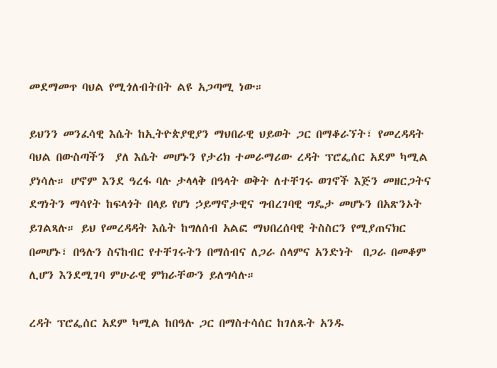መደማመጥ ባህል የሚጎለብትበት ልዩ አጋጣሚ ነው።

ይህንን መንፈሳዊ እሴት ከኢትዮጵያዊያን ማህበራዊ ህይወት ጋር በማቆራኘት፣ የመረዳዳት ባህል በውስጣችን  ያለ እሴት መሆኑን የታሪክ ተመራማሪው ረዳት ፕሮፌሰር አደም ካሚል  ያነሳሉ። ሆኖም እንደ ዓረፋ ባሉ ታላላቅ በዓላት ወቅት ለተቸገሩ ወገኖች እጅን መዘርጋትና ደግነትን ማሳየት ከፍላጎት በላይ የሆነ ኃይማኖታዊና ግብረገባዊ ግዴታ መሆኑን በአጽንኦት ይገልጻሉ። ይህ የመረዳዳት እሴት ከግለሰብ አልፎ ማህበረሰባዊ ትስስርን የሚያጠናክር በመሆኑ፣ በዓሉን ስናከብር የተቸገሩትን በማሰብና ለጋራ ሰላምና አንድነት  በጋራ በመቆም ሊሆን እንደሚገባ ምሁራዊ ምክራቸውን ይለግሳሉ።

ረዳት ፕሮፌሰር አደም ካሚል ከበዓሉ ጋር በማስተሳሰር ከገለጹት አንዱ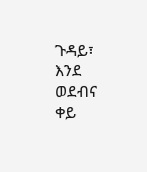ጉዳይ፣ እንደ ወደብና  ቀይ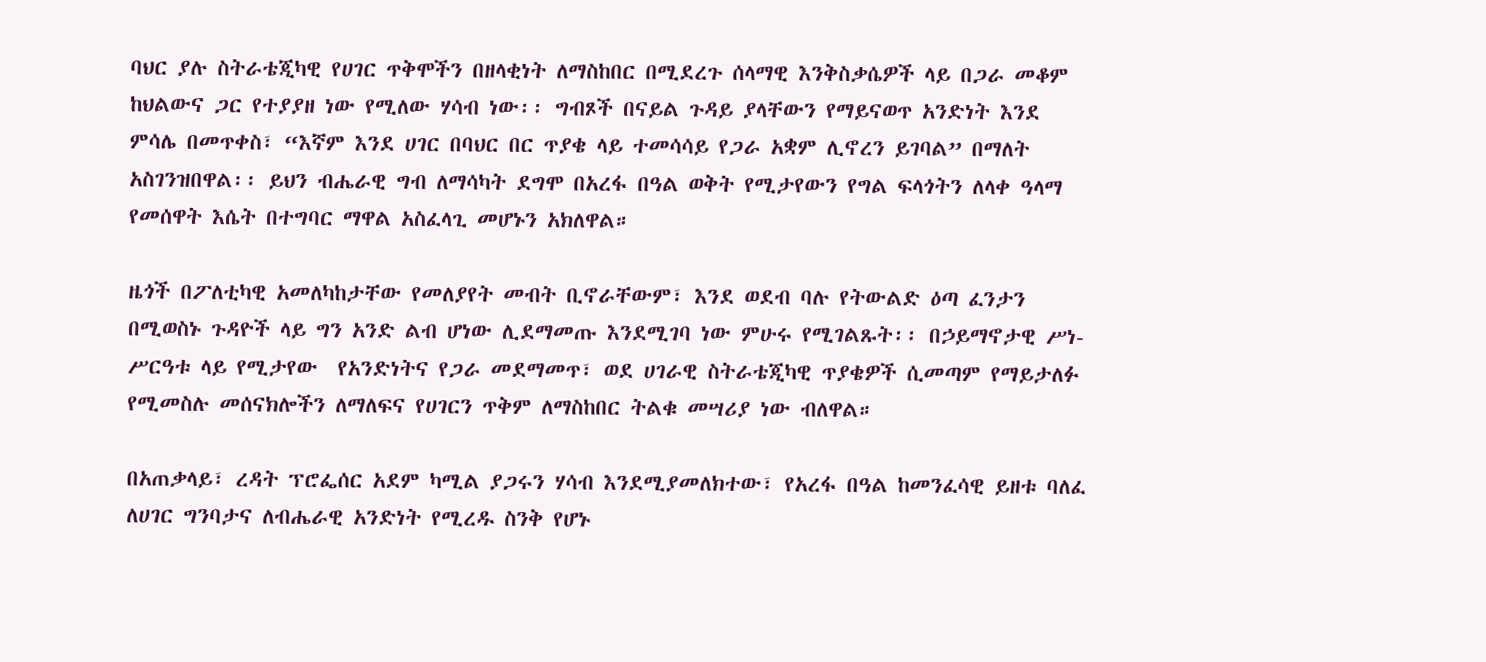ባህር ያሉ ስትራቴጂካዊ የሀገር ጥቅሞችን በዘላቂነት ለማስከበር በሚደረጉ ሰላማዊ እንቅስቃሴዎች ላይ በጋራ መቆም ከህልውና ጋር የተያያዘ ነው የሚለው ሃሳብ ነው፡፡ ግብጾች በናይል ጉዳይ ያላቸውን የማይናወጥ አንድነት እንደ ምሳሌ በመጥቀስ፣ “እኛም እንደ ሀገር በባህር በር ጥያቄ ላይ ተመሳሳይ የጋራ አቋም ሊኖረን ይገባል” በማለት አስገንዝበዋል፡፡ ይህን ብሔራዊ ግብ ለማሳካት ደግሞ በአረፋ በዓል ወቅት የሚታየውን የግል ፍላጎትን ለላቀ ዓላማ የመሰዋት እሴት በተግባር ማዋል አስፈላጊ መሆኑን አክለዋል።

ዜጎች በፖለቲካዊ አመለካከታቸው የመለያየት መብት ቢኖራቸውም፣ እንደ ወደብ ባሉ የትውልድ ዕጣ ፈንታን በሚወስኑ ጉዳዮች ላይ ግን አንድ ልብ ሆነው ሊደማመጡ እንደሚገባ ነው ምሁሩ የሚገልጹት፡፡ በኃይማኖታዊ ሥነ-ሥርዓቱ ላይ የሚታየው  የአንድነትና የጋራ መደማመጥ፣ ወደ ሀገራዊ ስትራቴጂካዊ ጥያቄዎች ሲመጣም የማይታለፉ የሚመስሉ መሰናክሎችን ለማለፍና የሀገርን ጥቅም ለማስከበር ትልቁ መሣሪያ ነው ብለዋል።

በአጠቃላይ፣ ረዳት ፕሮፌሰር አደም ካሚል ያጋሩን ሃሳብ እንደሚያመለክተው፣ የአረፋ በዓል ከመንፈሳዊ ይዘቱ ባለፈ ለሀገር ግንባታና ለብሔራዊ አንድነት የሚረዱ ስንቅ የሆኑ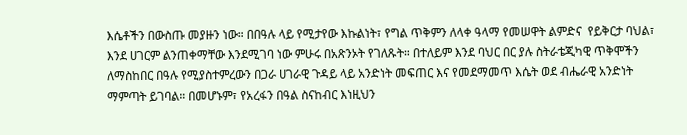እሴቶችን በውስጡ መያዙን ነው። በበዓሉ ላይ የሚታየው እኩልነት፣ የግል ጥቅምን ለላቀ ዓላማ የመሠዋት ልምድና  የይቅርታ ባህል፣ እንደ ሀገርም ልንጠቀማቸው እንደሚገባ ነው ምሁሩ በአጽንኦት የገለጹት። በተለይም እንደ ባህር በር ያሉ ስትራቴጂካዊ ጥቅሞችን ለማስከበር በዓሉ የሚያስተምረውን በጋራ ሀገራዊ ጉዳይ ላይ አንድነት መፍጠር እና የመደማመጥ እሴት ወደ ብሔራዊ አንድነት ማምጣት ይገባል። በመሆኑም፣ የአረፋን በዓል ስናከብር እነዚህን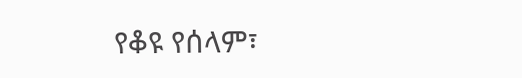የቆዩ የሰላም፣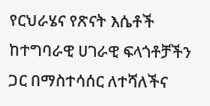የርህራሄና የጽናት እሴቶች ከተግባራዊ ሀገራዊ ፍላጎቶቻችን ጋር በማስተሳሰር ለተሻለችና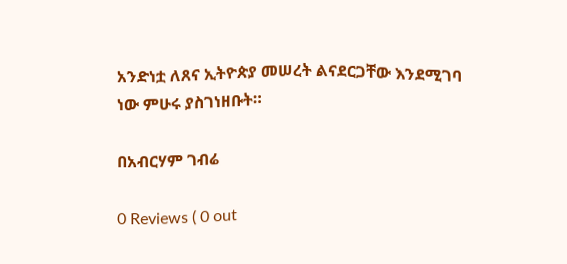አንድነቷ ለጸና ኢትዮጵያ መሠረት ልናደርጋቸው እንደሚገባ ነው ምሁሩ ያስገነዘቡት።

በአብርሃም ገብሬ

0 Reviews ( 0 out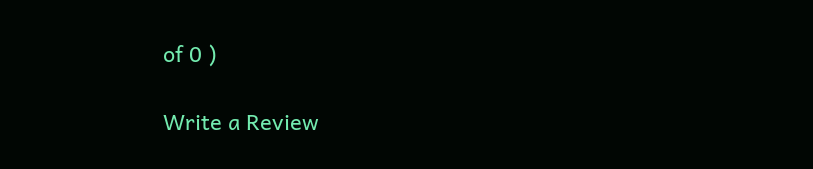of 0 )

Write a Review